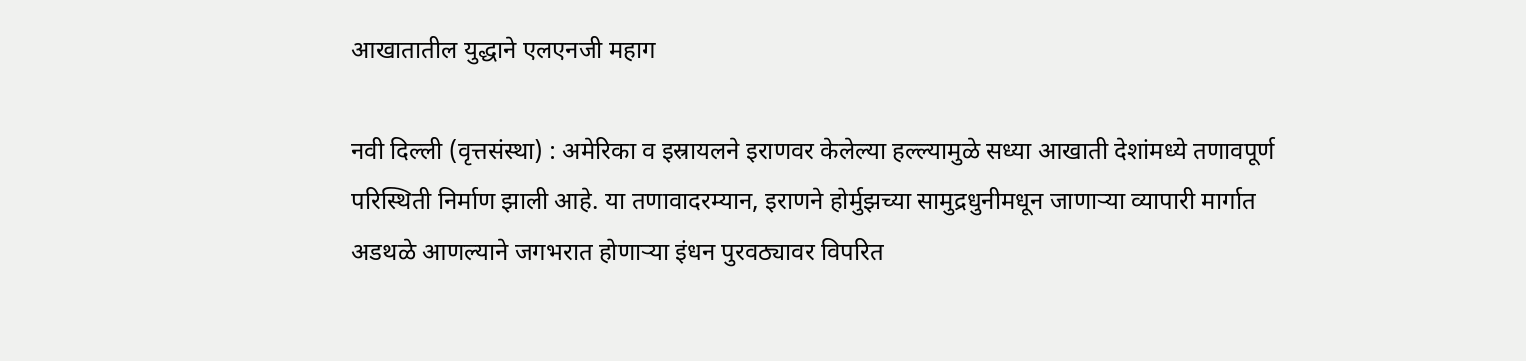आखातातील युद्धाने एलएनजी महाग

नवी दिल्ली (वृत्तसंस्था) : अमेरिका व इस्रायलने इराणवर केलेल्या हल्ल्यामुळे सध्या आखाती देशांमध्ये तणावपूर्ण परिस्थिती निर्माण झाली आहे. या तणावादरम्यान, इराणने होर्मुझच्या सामुद्रधुनीमधून जाणाऱ्या व्यापारी मार्गात अडथळे आणल्याने जगभरात होणाऱ्या इंधन पुरवठ्यावर विपरित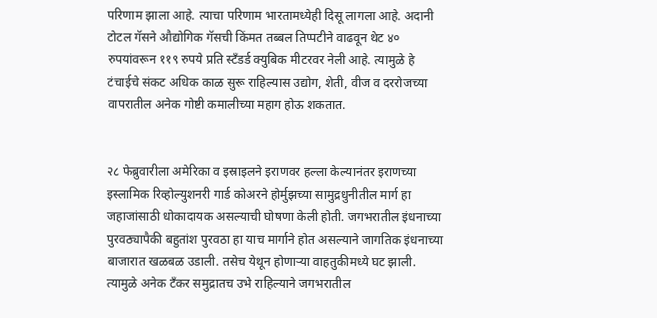परिणाम झाला आहे. त्याचा परिणाम भारतामध्येही दिसू लागला आहे. अदानी टोटल गॅसने औद्योगिक गॅसची किंमत तब्बल तिप्पटीने वाढवून थेट ४० रुपयांवरून ११९ रुपये प्रति स्टँडर्ड क्युबिक मीटरवर नेली आहे. त्यामुळे हे टंचाईचे संकट अधिक काळ सुरू राहिल्यास उद्योग, शेती, वीज व दररोजच्या वापरातील अनेक गोष्टी कमालीच्या महाग होऊ शकतात.


२८ फेब्रुवारीला अमेरिका व इस्राइलने इराणवर हल्ला केल्यानंतर इराणच्या इस्लामिक रिव्होल्युशनरी गार्ड कोअरने होर्मुझच्या सामुद्रधुनीतील मार्ग हा जहाजांसाठी धोकादायक असल्याची घोषणा केली होती. जगभरातील इंधनाच्या पुरवठ्यापैकी बहुतांश पुरवठा हा याच मार्गाने होत असल्याने जागतिक इंधनाच्या बाजारात खळबळ उडाली. तसेच येथून होणाऱ्या वाहतुकीमध्ये घट झाली. त्यामुळे अनेक टँकर समुद्रातच उभे राहिल्याने जगभरातील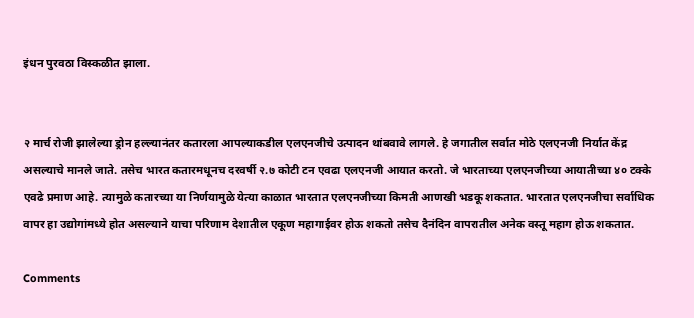इंधन पुरवठा विस्कळीत झाला.


२ मार्च रोजी झालेल्या ड्रोन हल्ल्यानंतर कतारला आपल्याकडील एलएनजीचे उत्पादन थांबवावे लागले. हे जगातील सर्वात मोठे एलएनजी निर्यात केंद्र असल्याचे मानले जाते. तसेच भारत कतारमधूनच दरवर्षी २.७ कोटी टन एवढा एलएनजी आयात करतो. जे भारताच्या एलएनजीच्या आयातीच्या ४० टक्के एवढे प्रमाण आहे. त्यामुळे कतारच्या या निर्णयामुळे येत्या काळात भारतात एलएनजीच्या किमती आणखी भडकू शकतात. भारतात एलएनजीचा सर्वाधिक वापर हा उद्योगांमध्ये होत असल्याने याचा परिणाम देशातील एकूण महागाईवर होऊ शकतो तसेच दैनंदिन वापरातील अनेक वस्तू महाग होऊ शकतात.

Comments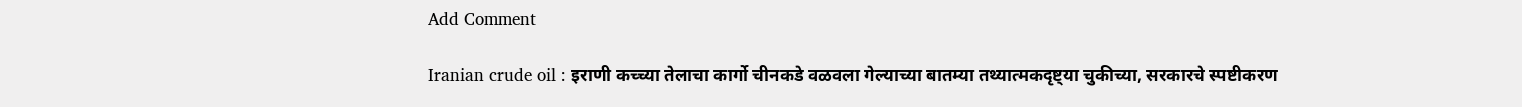Add Comment

Iranian crude oil : इराणी कच्च्या तेलाचा कार्गो चीनकडे वळवला गेल्याच्या बातम्या तथ्यात्मकदृष्ट्या चुकीच्या, सरकारचे स्पष्टीकरण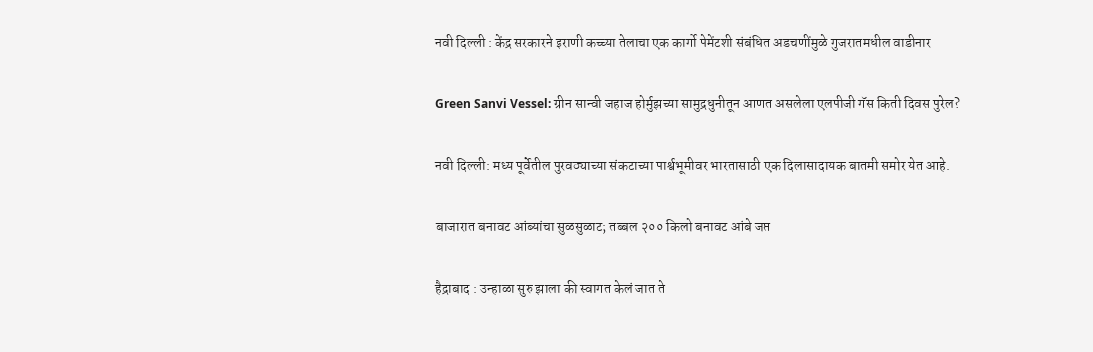नवी दिल्ली : केंद्र सरकारने इराणी कच्च्या तेलाचा एक कार्गो पेमेंटशी संबंधित अडचणींमुळे गुजरातमधील वाडीनार

Green Sanvi Vessel: ग्रीन सान्वी जहाज होर्मुझच्या सामुद्रधुनीतून आणत असलेला एलपीजी गॅस किती दिवस पुरेल?

नवी दिल्ली: मध्य पूर्वेतील पुरवठ्याच्या संकटाच्या पार्श्वभूमीवर भारतासाठी एक दिलासादायक बातमी समोर येत आहे.

बाजारात बनावट आंब्यांचा सुळसुळाट; तब्बल २०० किलो बनावट आंबे जप्त

हैद्राबाद : उन्हाळा सुरु झाला की स्वागत केलं जात ते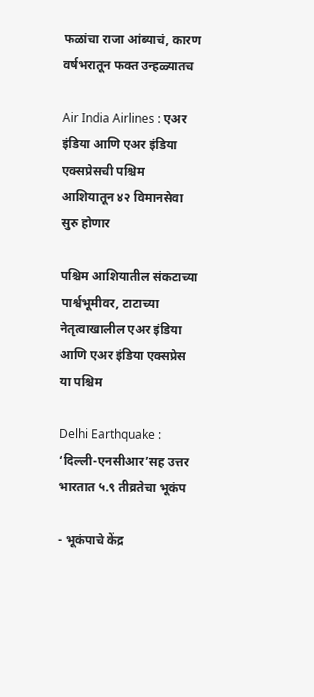फळांचा राजा आंब्याचं, कारण वर्षभरातून फक्त उन्हळ्यातच

Air India Airlines : एअर इंडिया आणि एअर इंडिया एक्सप्रेसची पश्चिम आशियातून ४२ विमानसेवा सुरु होणार

पश्चिम आशियातील संकटाच्या पार्श्वभूमीवर, टाटाच्या नेतृत्वाखालील एअर इंडिया आणि एअर इंडिया एक्सप्रेस या पश्चिम

Delhi Earthquake : ‘दिल्ली-एनसीआर’सह उत्तर भारतात ५.९ तीव्रतेचा भूकंप

- भूकंपाचे केंद्र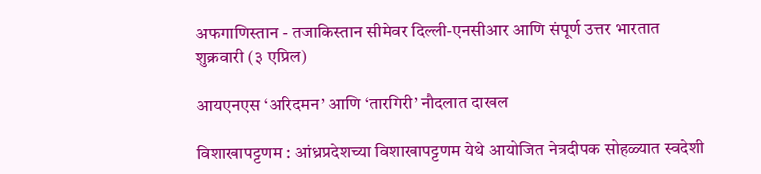अफगाणिस्तान - तजाकिस्तान सीमेवर दिल्ली-एनसीआर आणि संपूर्ण उत्तर भारतात शुक्रवारी (३ एप्रिल)

आयएनएस ‘अरिदमन’ आणि ‘तारगिरी’ नौदलात दाखल

विशाखापट्टणम : आंध्रप्रदेशच्या विशाखापट्टणम येथे आयोजित नेत्रदीपक सोहळ्यात स्वदेशी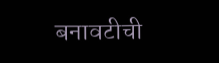बनावटीची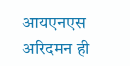आयएनएस अरिदमन ही